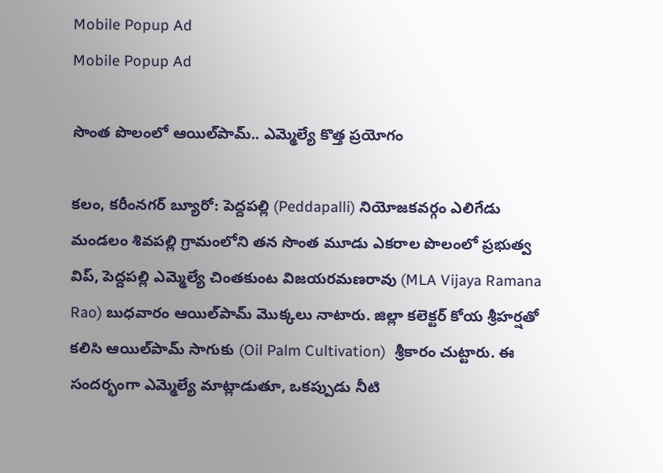Mobile Popup Ad
Mobile Popup Ad

సొంత పొలంలో ఆయిల్‌పామ్.. ఎమ్మెల్యే కొత్త ప్రయోగం

కలం, కరీంనగర్ బ్యూరో: పెద్దపల్లి (Peddapalli) నియోజకవర్గం ఎలిగేడు మండలం శివపల్లి గ్రామంలోని తన సొంత మూడు ఎకరాల పొలంలో ప్రభుత్వ విప్, పెద్దపల్లి ఎమ్మెల్యే చింతకుంట విజయరమణరావు (MLA Vijaya Ramana Rao) బుధవారం ఆయిల్‌పామ్ మొక్కలు నాటారు. జిల్లా కలెక్టర్ కోయ శ్రీహర్షతో కలిసి ఆయిల్‌పామ్ సాగుకు (Oil Palm Cultivation)  శ్రీకారం చుట్టారు. ఈ సందర్భంగా ఎమ్మెల్యే మాట్లాడుతూ, ఒకప్పుడు నీటి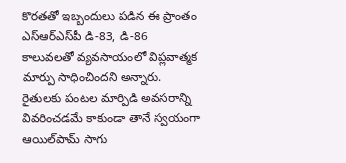కొరతతో ఇబ్బందులు పడిన ఈ ప్రాంతం ఎస్‌ఆర్‌ఎస్‌పీ డి-83, డి-86 కాలువలతో వ్యవసాయంలో విప్లవాత్మక మార్పు సాధించిందని అన్నారు. రైతులకు పంటల మార్పిడి అవసరాన్ని వివరించడమే కాకుండా తానే స్వయంగా ఆయిల్‌పామ్ సాగు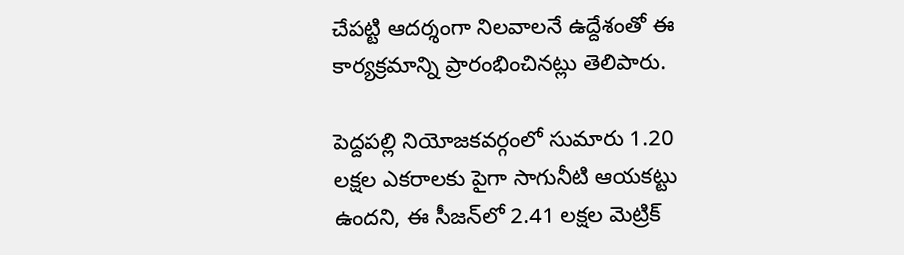చేపట్టి ఆదర్శంగా నిలవాలనే ఉద్దేశంతో ఈ కార్యక్రమాన్ని ప్రారంభించినట్లు తెలిపారు.

పెద్దపల్లి నియోజకవర్గంలో సుమారు 1.20 లక్షల ఎకరాలకు పైగా సాగునీటి ఆయకట్టు ఉందని, ఈ సీజన్‌లో 2.41 లక్షల మెట్రిక్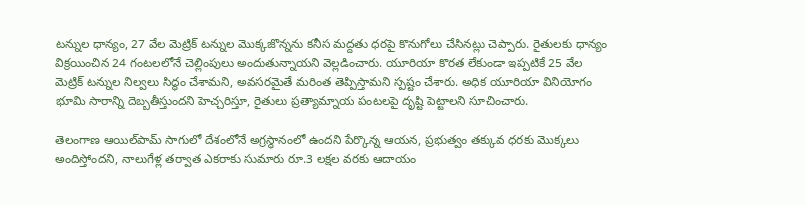టన్నుల ధాన్యం, 27 వేల మెట్రిక్ టన్నుల మొక్కజొన్నను కనీస మద్దతు ధరపై కొనుగోలు చేసినట్లు చెప్పారు. రైతులకు ధాన్యం విక్రయించిన 24 గంటలలోనే చెల్లింపులు అందుతున్నాయని వెల్లడించారు. యూరియా కొరత లేకుండా ఇప్పటికే 25 వేల మెట్రిక్ టన్నుల నిల్వలు సిద్ధం చేశామని, అవసరమైతే మరింత తెప్పిస్తామని స్పష్టం చేశారు. అధిక యూరియా వినియోగం భూమి సారాన్ని దెబ్బతీస్తుందని హెచ్చరిస్తూ, రైతులు ప్రత్యామ్నాయ పంటలపై దృష్టి పెట్టాలని సూచించారు.

తెలంగాణ ఆయిల్‌పామ్ సాగులో దేశంలోనే అగ్రస్థానంలో ఉందని పేర్కొన్న ఆయన, ప్రభుత్వం తక్కువ ధరకు మొక్కలు అందిస్తోందని, నాలుగేళ్ల తర్వాత ఎకరాకు సుమారు రూ.3 లక్షల వరకు ఆదాయం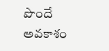పొందే అవకాశం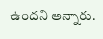ఉందని అన్నారు.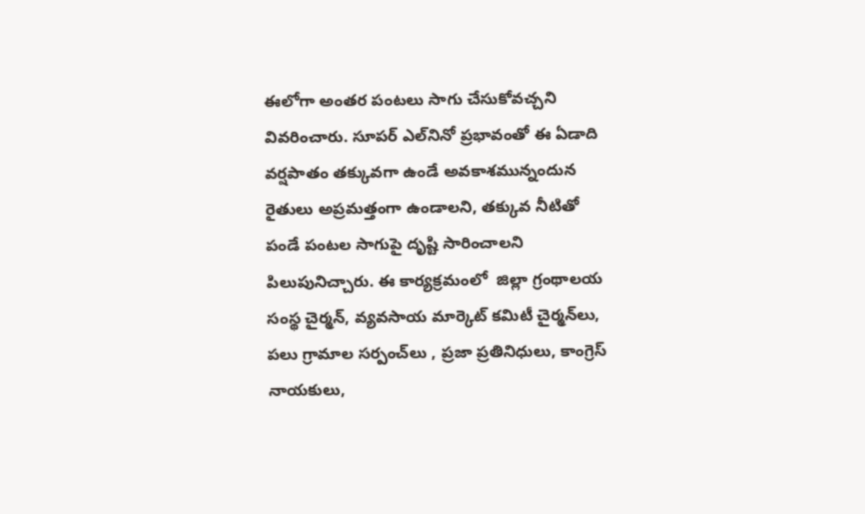ఈలోగా అంతర పంటలు సాగు చేసుకోవచ్చని వివరించారు. సూపర్ ఎల్‌నినో ప్రభావంతో ఈ ఏడాది వర్షపాతం తక్కువగా ఉండే అవకాశమున్నందున రైతులు అప్రమత్తంగా ఉండాలని, తక్కువ నీటితో పండే పంటల సాగుపై దృష్టి సారించాలని పిలుపునిచ్చారు. ఈ కార్యక్రమంలో  జిల్లా గ్రంథాలయ సంస్థ చైర్మన్, వ్యవసాయ మార్కెట్ కమిటీ చైర్మన్‌లు, పలు గ్రామాల సర్పంచ్‌లు , ప్రజా ప్రతినిధులు, కాంగ్రెస్ నాయకులు,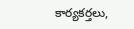కార్యకర్తలు,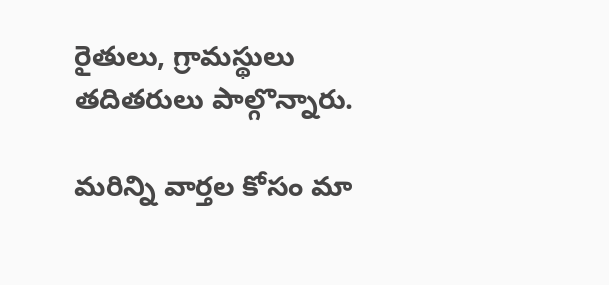రైతులు, గ్రామస్థులు తదితరులు పాల్గొన్నారు.

మ‌రిన్ని వార్త‌ల కోసం మా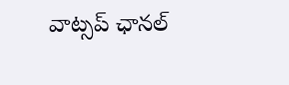వాట్స‌ప్ ఛాన‌ల్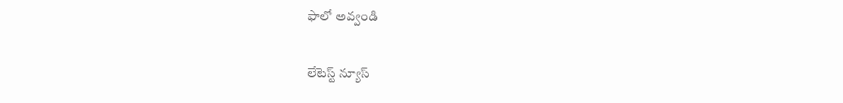ఫాలో అవ్వండి

లేటెస్ట్ న్యూస్‌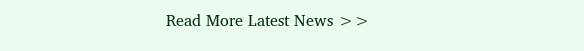Read More Latest News >>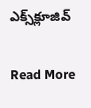ఎక్స్‌క్లూజివ్‌

Read More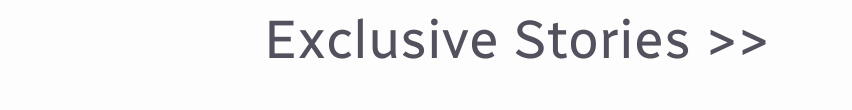Exclusive Stories >>